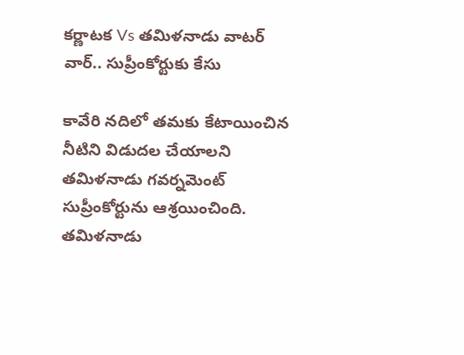కర్ణాటక Vs తమిళనాడు వాటర్ వార్.. సుప్రీంకోర్టుకు కేసు

కావేరి నదిలో తమకు కేటాయించిన నీటిని విడుదల చేయాలని తమిళనాడు గవర్నమెంట్ సుప్రీంకోర్టును ఆశ్రయించింది. తమిళనాడు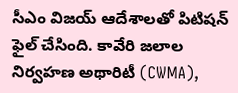సీఎం విజయ్ ఆదేశాలతో పిటిషన్ ఫైల్ చేసింది. కావేరి జలాల నిర్వహణ అథారిటీ (CWMA),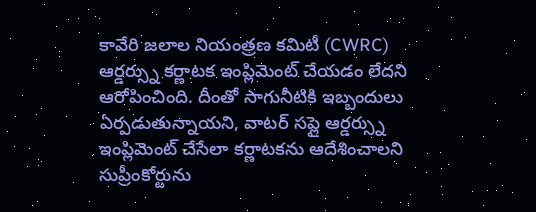కావేరి జలాల నియంత్రణ కమిటీ (CWRC) ఆర్డర్స్ను కర్ణాటక ఇంప్లిమెంట్ చేయడం లేదని ఆరోపించింది. దీంతో సాగునీటికి ఇబ్బందులు ఏర్పడుతున్నాయని, వాటర్ సప్లై ఆర్డర్స్ను ఇంప్లిమెంట్ చేసేలా కర్ణాటకను ఆదేశించాలని సుప్రీంకోర్టును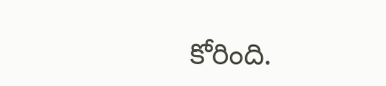కోరింది.